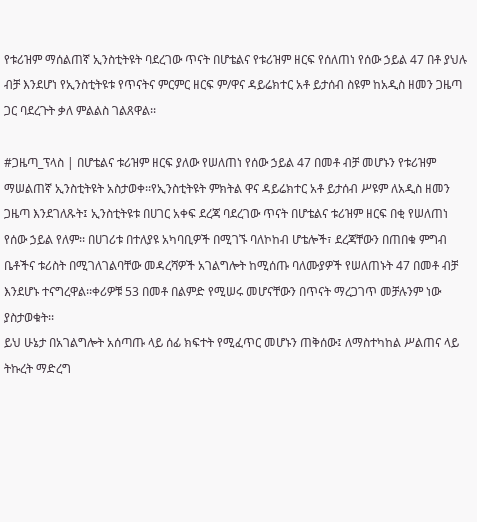የቱሪዝም ማሰልጠኛ ኢንስቲትዩት ባደረገው ጥናት በሆቴልና የቱሪዝም ዘርፍ የሰለጠነ የሰው ኃይል 47 በቶ ያህሉ ብቻ እንደሆነ የኢንስቲትዩቱ የጥናትና ምርምር ዘርፍ ም/ዋና ዳይሬክተር አቶ ይታሰብ ስዩም ከአዲስ ዘመን ጋዜጣ ጋር ባደረጉት ቃለ ምልልስ ገልጸዋል፡፡

#ጋዜጣ_ፕላስ | በሆቴልና ቱሪዝም ዘርፍ ያለው የሠለጠነ የሰው ኃይል 47 በመቶ ብቻ መሆኑን የቱሪዝም ማሠልጠኛ ኢንስቲትዩት አስታወቀ፡፡የኢንስቲትዩት ምክትል ዋና ዳይሬክተር አቶ ይታሰብ ሥዩም ለአዲስ ዘመን ጋዜጣ እንደገለጹት፤ ኢንስቲትዩቱ በሀገር አቀፍ ደረጃ ባደረገው ጥናት በሆቴልና ቱሪዝም ዘርፍ በቂ የሠለጠነ የሰው ኃይል የለም፡፡ በሀገሪቱ በተለያዩ አካባቢዎች በሚገኙ ባለኮከብ ሆቴሎች፣ ደረጃቸውን በጠበቁ ምግብ ቤቶችና ቱሪስት በሚገለገልባቸው መዳረሻዎች አገልግሎት ከሚሰጡ ባለሙያዎች የሠለጠኑት 47 በመቶ ብቻ እንደሆኑ ተናግረዋል፡፡ቀሪዎቹ 53 በመቶ በልምድ የሚሠሩ መሆናቸውን በጥናት ማረጋገጥ መቻሉንም ነው ያስታወቁት፡፡
ይህ ሁኔታ በአገልግሎት አሰጣጡ ላይ ሰፊ ክፍተት የሚፈጥር መሆኑን ጠቅሰው፤ ለማስተካከል ሥልጠና ላይ ትኩረት ማድረግ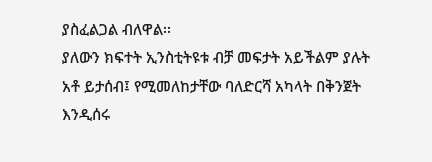ያስፈልጋል ብለዋል፡፡
ያለውን ክፍተት ኢንስቲትዩቱ ብቻ መፍታት አይችልም ያሉት አቶ ይታሰብ፤ የሚመለከታቸው ባለድርሻ አካላት በቅንጀት እንዲሰሩ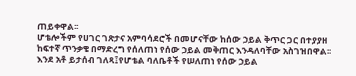ጠይቀዋል፡፡
ሆቴሎችም የሀገር ገጽታና አምባሳደሮች በመሆናቸው ከሰው ኃይል ቅጥር ጋር በተያያዘ ከፍተኛ ጥንቃቄ በማድረግ የሰለጠነ የሰው ኃይል መቅጠር እንዳለባቸው አስገዝበዋል፡፡
እንደ አቶ ይታሰብ ገለጻ፤የሆቴል ባለቤቶች የሠለጠነ የሰው ኃይል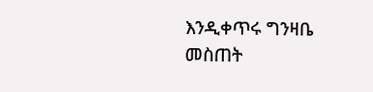እንዲቀጥሩ ግንዛቤ መስጠት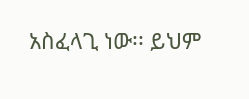አስፈላጊ ነው፡፡ ይህም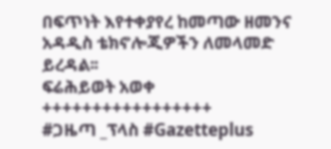በፍጥነት እየተቀያየረ ከመጣው ዘመንና አዳዲስ ቴክኖሎጂዎችን ለመላመድ ይረዳል፡፡
ፍሬሕይወት አወቀ
+++++++++++++++++
#ጋዜጣ _ፕላስ #Gazetteplus